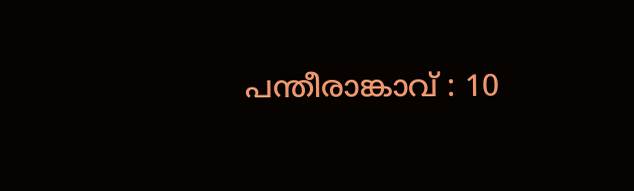പന്തീരാങ്കാവ് : 10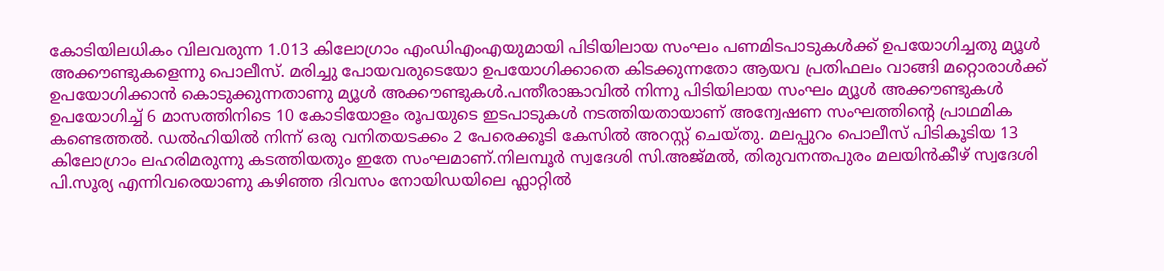കോടിയിലധികം വിലവരുന്ന 1.013 കിലോഗ്രാം എംഡിഎംഎയുമായി പിടിയിലായ സംഘം പണമിടപാടുകൾക്ക് ഉപയോഗിച്ചതു മ്യൂൾ അക്കൗണ്ടുകളെന്നു പൊലീസ്. മരിച്ചു പോയവരുടെയോ ഉപയോഗിക്കാതെ കിടക്കുന്നതോ ആയവ പ്രതിഫലം വാങ്ങി മറ്റൊരാൾക്ക് ഉപയോഗിക്കാൻ കൊടുക്കുന്നതാണു മ്യൂൾ അക്കൗണ്ടുകൾ.പന്തീരാങ്കാവിൽ നിന്നു പിടിയിലായ സംഘം മ്യൂൾ അക്കൗണ്ടുകൾ ഉപയോഗിച്ച് 6 മാസത്തിനിടെ 10 കോടിയോളം രൂപയുടെ ഇടപാടുകൾ നടത്തിയതായാണ് അന്വേഷണ സംഘത്തിന്റെ പ്രാഥമിക കണ്ടെത്തൽ. ഡൽഹിയിൽ നിന്ന് ഒരു വനിതയടക്കം 2 പേരെക്കൂടി കേസിൽ അറസ്റ്റ് ചെയ്തു. മലപ്പുറം പൊലീസ് പിടികൂടിയ 13 കിലോഗ്രാം ലഹരിമരുന്നു കടത്തിയതും ഇതേ സംഘമാണ്.നിലമ്പൂർ സ്വദേശി സി.അജ്മൽ, തിരുവനന്തപുരം മലയിൻകീഴ് സ്വദേശി പി.സൂര്യ എന്നിവരെയാണു കഴിഞ്ഞ ദിവസം നോയിഡയിലെ ഫ്ലാറ്റിൽ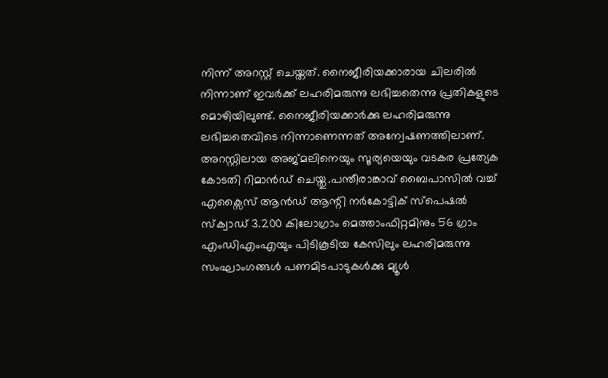നിന്ന് അറസ്റ്റ് ചെയ്തത്. നൈജീരിയക്കാരായ ചിലരിൽ നിന്നാണ് ഇവർക്ക് ലഹരിമരുന്നു ലഭിച്ചതെന്നു പ്രതികളുടെ മൊഴിയിലുണ്ട്. നൈജീരിയക്കാർക്കു ലഹരിമരുന്നു ലഭിച്ചതെവിടെ നിന്നാണെന്നത് അന്വേഷണത്തിലാണ്. അറസ്റ്റിലായ അജ്മലിനെയും സൂര്യയെയും വടകര പ്രത്യേക കോടതി റിമാൻഡ് ചെയ്തു.പന്തീരാങ്കാവ് ബൈപാസിൽ വച്ച് എക്സൈസ് ആൻഡ് ആന്റി നർകോട്ടിക് സ്പെഷൽ സ്ക്വാഡ് 3.200 കിലോഗ്രാം മെത്താംഫിറ്റമിനും 56 ഗ്രാം എംഡിഎംഎയും പിടികൂടിയ കേസിലും ലഹരിമരുന്നു സംഘാംഗങ്ങൾ പണമിടപാടുകൾക്കു മ്യൂൾ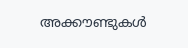അക്കൗണ്ടുകൾ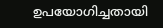ഉപയോഗിച്ചതായി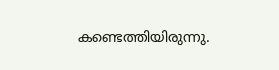കണ്ടെത്തിയിരുന്നു.